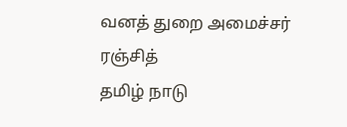வனத் துறை அமைச்சர் ரஞ்சித்
தமிழ் நாடு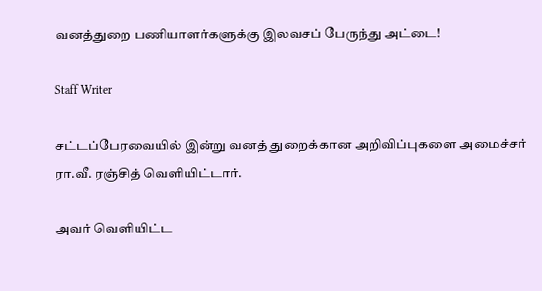வனத்துறை பணியாளர்களுக்கு இலவசப் பேருந்து அட்டை!

Staff Writer

சட்டப்பேரவையில் இன்று வனத் துறைக்கான அறிவிப்புகளை அமைச்சர் ரா.வீ. ரஞ்சித் வெளியிட்டார்.

அவர் வெளியிட்ட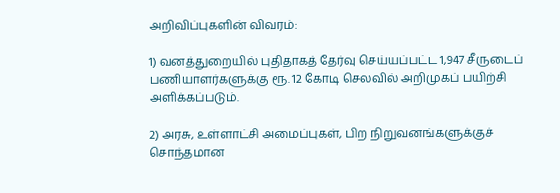அறிவிப்புகளின் விவரம்:

1) வனத்துறையில் புதிதாகத் தேர்வு செய்யப்பட்ட 1,947 சீருடைப் பணியாளர்களுக்கு ரூ. 12 கோடி செலவில் அறிமுகப் பயிற்சி அளிக்கப்படும்.

2) அரசு, உள்ளாட்சி அமைப்புகள், பிற நிறுவனங்களுக்குச் சொந்தமான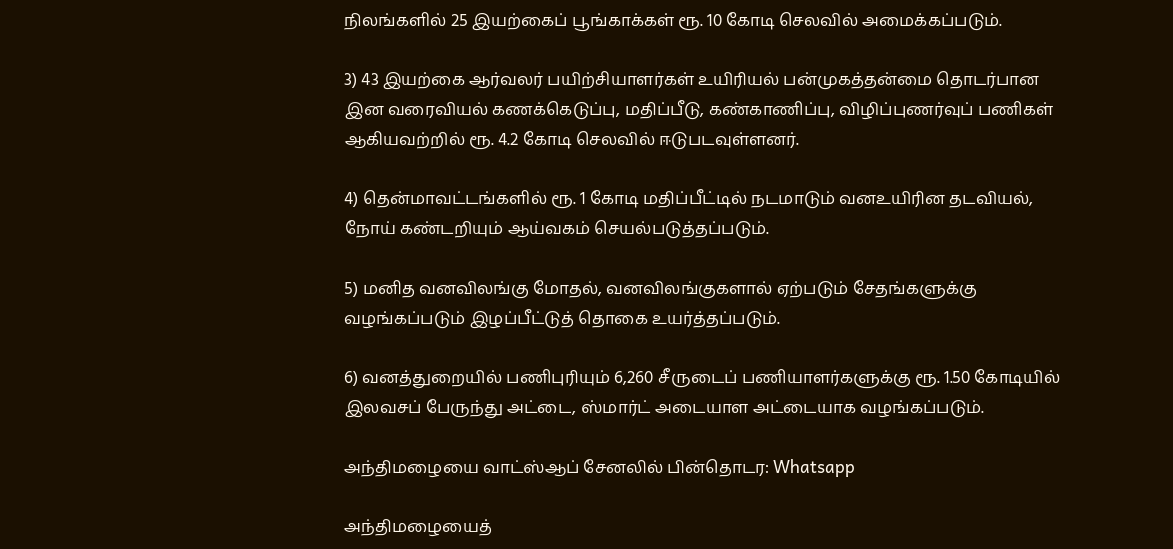நிலங்களில் 25 இயற்கைப் பூங்காக்கள் ரூ. 10 கோடி செலவில் அமைக்கப்படும்.

3) 43 இயற்கை ஆர்வலர் பயிற்சியாளர்கள் உயிரியல் பன்முகத்தன்மை தொடர்பான இன வரைவியல் கணக்கெடுப்பு, மதிப்பீடு, கண்காணிப்பு, விழிப்புணர்வுப் பணிகள் ஆகியவற்றில் ரூ. 4.2 கோடி செலவில் ஈடுபடவுள்ளனர்.

4) தென்மாவட்டங்களில் ரூ. 1 கோடி மதிப்பீட்டில் நடமாடும் வனஉயிரின தடவியல், நோய் கண்டறியும் ஆய்வகம் செயல்படுத்தப்படும்.

5) மனித வனவிலங்கு மோதல், வனவிலங்குகளால் ஏற்படும் சேதங்களுக்கு வழங்கப்படும் இழப்பீட்டுத் தொகை உயர்த்தப்படும்.

6) வனத்துறையில் பணிபுரியும் 6,260 சீருடைப் பணியாளர்களுக்கு ரூ. 1.50 கோடியில் இலவசப் பேருந்து அட்டை, ஸ்மார்ட் அடையாள அட்டையாக வழங்கப்படும்.

அந்திமழையை வாட்ஸ்ஆப் சேனலில் பின்தொடர: Whatsapp

அந்திமழையைத்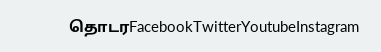தொடரFacebookTwitterYoutubeInstagram